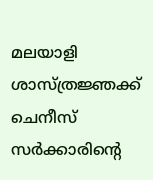മലയാളി ശാസ്ത്രജ്ഞക്ക് ചെനീസ് സർക്കാരിന്റെ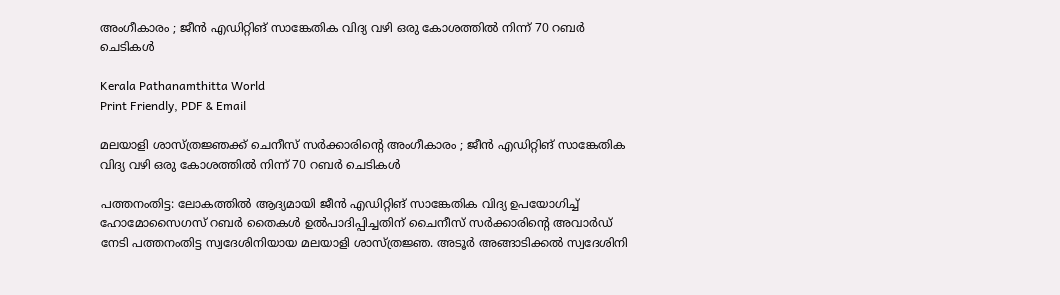അംഗീകാരം ; ജീൻ എഡിറ്റിങ് സാങ്കേതിക വിദ്യ വഴി ഒരു കോശത്തിൽ നിന്ന് 70 റബർ ചെടികൾ

Kerala Pathanamthitta World
Print Friendly, PDF & Email

മലയാളി ശാസ്ത്രജ്ഞക്ക് ചെനീസ് സർക്കാരിന്റെ അംഗീകാരം ; ജീൻ എഡിറ്റിങ് സാങ്കേതിക വിദ്യ വഴി ഒരു കോശത്തിൽ നിന്ന് 70 റബർ ചെടികൾ

പത്തനംതിട്ട: ലോകത്തിൽ ആദ്യമായി ജീൻ എഡിറ്റിങ് സാങ്കേതിക വിദ്യ ഉപയോഗിച്ച് ഹോമോസൈഗസ് റബർ തൈകൾ ഉൽപാദിപ്പിച്ചതിന് ചൈനീസ് സർക്കാരിന്റെ അവാർഡ് നേടി പത്തനംതിട്ട സ്വദേശിനിയായ മലയാളി ശാസ്ത്രജ്ഞ. അടൂർ അങ്ങാടിക്കൽ സ്വദേശിനി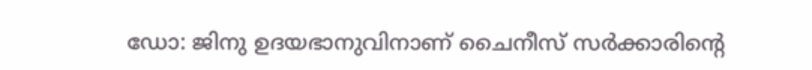ഡോ: ജിനു ഉദയഭാനുവിനാണ് ചൈനീസ് സർക്കാരിന്റെ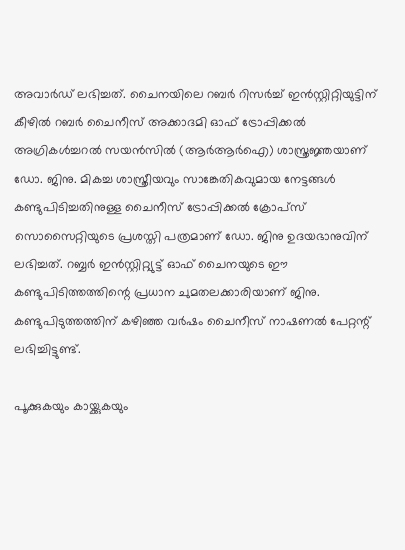അവാർഡ് ലഭിച്ചത്. ചൈനയിലെ റബർ റിസർച്ച് ഇൻസ്റ്റിറ്റിയുട്ടിന് കീഴിൽ റബർ ചൈനീസ് അക്കാദമി ഓഫ് ട്രോപ്പിക്കൽ അഗ്രികൾച്ചറൽ സയൻസിൽ (ആർആർഐ) ശാസ്ത്രജ്ഞയാണ് ഡോ. ജിനു. മികച്ച ശാസ്ത്രീയവും സാങ്കേതികവുമായ നേട്ടങ്ങൾ കണ്ടുപിടിച്ചതിനുള്ള ചൈനീസ് ട്രോപ്പിക്കൽ ക്രോപ്‌സ് സൊസൈറ്റിയുടെ പ്രശസ്തി പത്രമാണ് ഡോ. ജിനു ഉദയഭാനുവിന് ലഭിച്ചത്. റബ്ബർ ഇൻസ്റ്റിറ്റ്യുട്ട് ഓഫ് ചൈനയുടെ ഈ കണ്ടുപിടിത്തത്തിന്റെ പ്രധാന ചുമതലക്കാരിയാണ് ജിനു. കണ്ടുപിടുത്തത്തിന് കഴിഞ്ഞ വർഷം ചൈനീസ് നാഷണൽ പേറ്റന്റ് ലഭിച്ചിട്ടുണ്ട്.

പൂക്കുകയും കായ്ക്കുകയും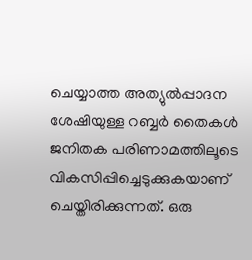ചെയ്യാത്ത അത്യുൽപ്പാദന ശേഷിയുള്ള റബ്ബർ തൈകൾ ജനിതക പരിണാമത്തിലൂടെ വികസിപ്പിച്ചെടുക്കുകയാണ് ചെയ്തിരിക്കുന്നത്. ഒരു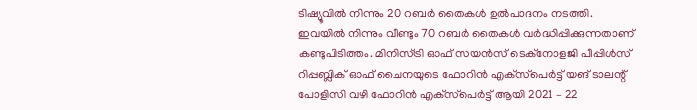ടിഷ്യൂവിൽ നിന്നും 20 റബർ തൈകൾ ഉൽപാദനം നടത്തി. ഇവയിൽ നിന്നും വീണ്ടും 70 റബർ തൈകൾ വർദ്ധിപ്പിക്കുന്നതാണ് കണ്ടുപിടിത്തം. മിനിസ്ട്രി ഓഫ് സയൻസ് ടെക്‌നോളജി പീപ്പിൾസ് റിപ്പബ്ലിക് ഓഫ് ചൈനയുടെ ഫോറിൻ എക്‌സ്‌പെർട്ട് യങ് ടാലന്റ് പോളിസി വഴി ഫോറിൻ എക്‌സ്‌പെർട്ട് ആയി 2021 – 22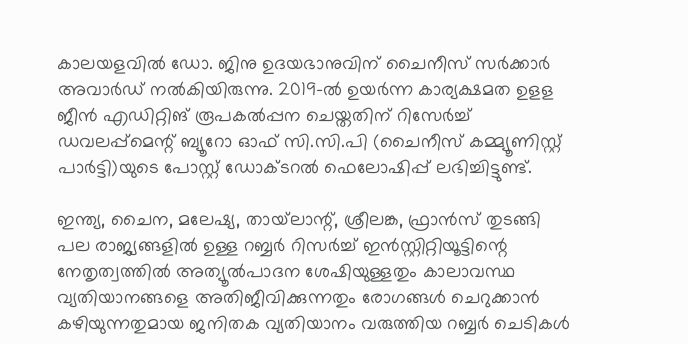കാലയളവിൽ ഡോ. ജിനു ഉദയഭാനുവിന് ചൈനീസ് സർക്കാർ അവാർഡ് നൽകിയിരുന്നു. 2019-ൽ ഉയർന്ന കാര്യക്ഷമത ഉളള ജീൻ എഡിറ്റിങ് രൂപകൽപ്പന ചെയ്തതിന് റിസേർച്ച് ഡവലപ്പ്‌മെന്റ് ബ്യൂറോ ഓഫ് സി.സി.പി (ചൈനീസ് കമ്മ്യൂണിസ്റ്റ് പാർട്ടി)യുടെ പോസ്റ്റ് ഡോക്ടറൽ ഫെലോഷിപ്പ് ലഭിച്ചിട്ടുണ്ട്.

ഇന്ത്യ, ചൈന, മലേഷ്യ, തായ്‌ലാന്റ്, ശ്രീലങ്ക, ഫ്രാൻസ് തുടങ്ങി പല രാജ്യങ്ങളിൽ ഉള്ള റബ്ബർ റിസർച്ച് ഇൻസ്റ്റിറ്റിയൂട്ടിന്റെ നേതൃത്വത്തിൽ അത്യൂൽപാദന ശേഷിയുള്ളതും കാലാവസ്ഥ വ്യതിയാനങ്ങളെ അതിജീവിക്കുന്നതും രോഗങ്ങൾ ചെറുക്കാൻ കഴിയുന്നതുമായ ജനിതക വ്യതിയാനം വരുത്തിയ റബ്ബർ ചെടികൾ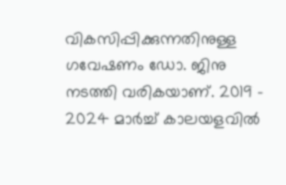വികസിപ്പിക്കുന്നതിനുള്ള ഗവേഷണം ഡോ. ജിനു നടത്തി വരികയാണ്. 2019 – 2024 മാർച്ച് കാലയളവിൽ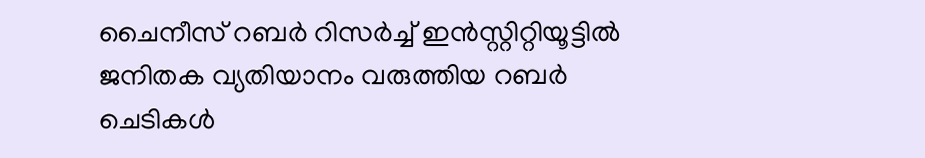ചൈനീസ് റബർ റിസർച്ച് ഇൻസ്റ്റിറ്റിയൂട്ടിൽ ജനിതക വ്യതിയാനം വരുത്തിയ റബർ ചെടികൾ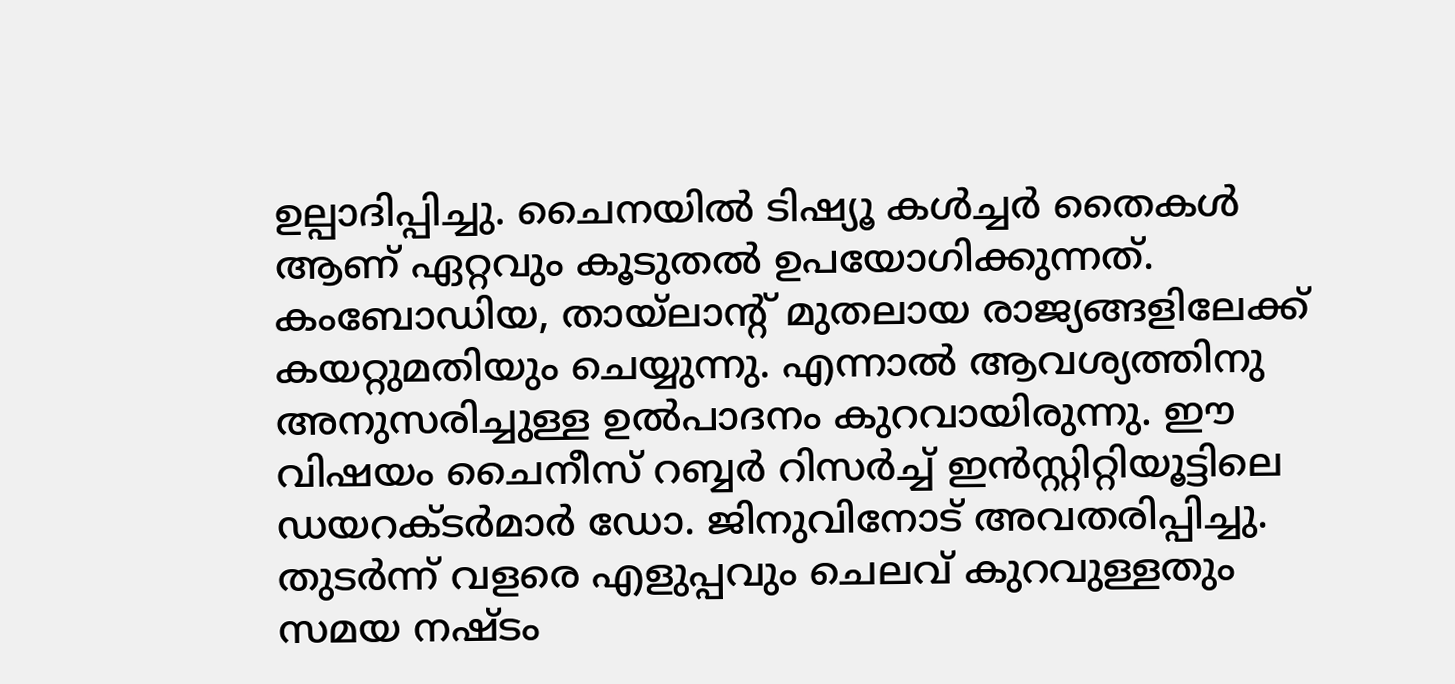ഉല്പാദിപ്പിച്ചു. ചൈനയിൽ ടിഷ്യൂ കൾച്ചർ തൈകൾ ആണ് ഏറ്റവും കൂടുതൽ ഉപയോഗിക്കുന്നത്. കംബോഡിയ, തായ്‌ലാന്റ് മുതലായ രാജ്യങ്ങളിലേക്ക് കയറ്റുമതിയും ചെയ്യുന്നു. എന്നാൽ ആവശ്യത്തിനു അനുസരിച്ചുള്ള ഉൽപാദനം കുറവായിരുന്നു. ഈ വിഷയം ചൈനീസ് റബ്ബർ റിസർച്ച് ഇൻസ്റ്റിറ്റിയൂട്ടിലെ ഡയറക്ടർമാർ ഡോ. ജിനുവിനോട് അവതരിപ്പിച്ചു. തുടർന്ന് വളരെ എളുപ്പവും ചെലവ് കുറവുള്ളതും സമയ നഷ്ടം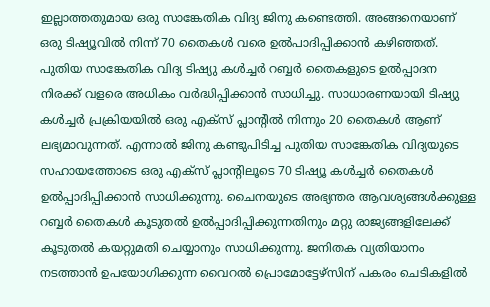ഇല്ലാത്തതുമായ ഒരു സാങ്കേതിക വിദ്യ ജിനു കണ്ടെത്തി. അങ്ങനെയാണ് ഒരു ടിഷ്യൂവിൽ നിന്ന് 70 തൈകൾ വരെ ഉൽപാദിപ്പിക്കാൻ കഴിഞ്ഞത്. പുതിയ സാങ്കേതിക വിദ്യ ടിഷ്യു കൾച്ചർ റബ്ബർ തൈകളുടെ ഉൽപ്പാദന നിരക്ക് വളരെ അധികം വർദ്ധിപ്പിക്കാൻ സാധിച്ചു. സാധാരണയായി ടിഷ്യു കൾച്ചർ പ്രക്രിയയിൽ ഒരു എക്‌സ് പ്ലാന്റിൽ നിന്നും 20 തൈകൾ ആണ് ലഭ്യമാവുന്നത്. എന്നാൽ ജിനു കണ്ടുപിടിച്ച പുതിയ സാങ്കേതിക വിദ്യയുടെ സഹായത്തോടെ ഒരു എക്‌സ് പ്ലാന്റിലൂടെ 70 ടിഷ്യൂ കൾച്ചർ തൈകൾ ഉൽപ്പാദിപ്പിക്കാൻ സാധിക്കുന്നു. ചൈനയുടെ അഭ്യന്തര ആവശ്യങ്ങൾക്കുള്ള റബ്ബർ തൈകൾ കൂടുതൽ ഉൽപ്പാദിപ്പിക്കുന്നതിനും മറ്റു രാജ്യങ്ങളിലേക്ക് കൂടുതൽ കയറ്റുമതി ചെയ്യാനും സാധിക്കുന്നു. ജനിതക വ്യതിയാനം നടത്താൻ ഉപയോഗിക്കുന്ന വൈറൽ പ്രൊമോട്ടേഴ്‌സിന് പകരം ചെടികളിൽ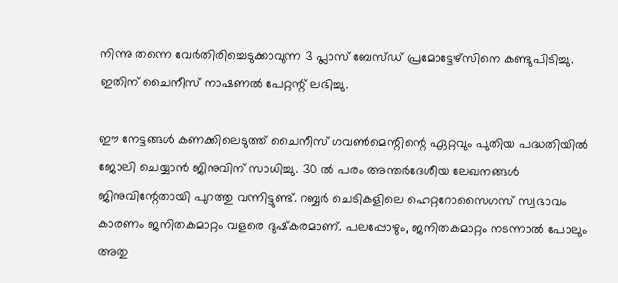നിന്നു തന്നെ വേർതിരിച്ചെടുക്കാവുന്ന 3 പ്ലാസ് ബേസ്ഡ് പ്രമോട്ടേഴ്‌സിനെ കണ്ടുപിടിച്ചു. ഇതിന് ചൈനീസ് നാഷണൽ പേറ്റന്റ് ലഭിച്ചു.

ഈ നേട്ടങ്ങൾ കണക്കിലെടുത്ത് ചൈനീസ് ഗവൺമെന്റിന്റെ ഏറ്റവും പുതിയ പദ്ധതിയിൽ ജോലി ചെയ്യാൻ ജിനുവിന് സാധിച്ചു. 30 ൽ പരം അന്തർദേശീയ ലേഖനങ്ങൾ ജിനുവിന്റേതായി പുറത്തു വന്നിട്ടുണ്ട്. റബ്ബർ ചെടികളിലെ ഹെറ്ററോസൈഗസ് സ്വഭാവം കാരണം ജനിതകമാറ്റം വളരെ ദുഷ്‌കരമാണ്. പലപ്പോഴും, ജനിതകമാറ്റം നടന്നാൽ പോലും അതു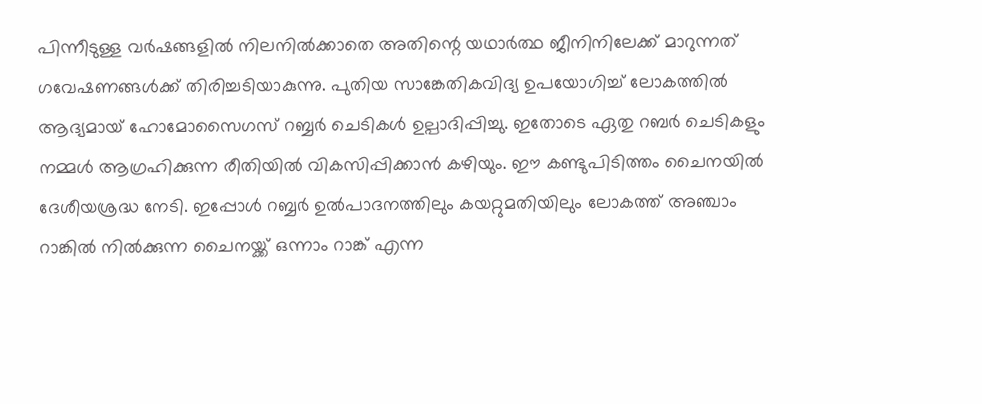പിന്നീടുള്ള വർഷങ്ങളിൽ നിലനിൽക്കാതെ അതിന്റെ യഥാർത്ഥ ജീനിനിലേക്ക് മാറുന്നത് ഗവേഷണങ്ങൾക്ക് തിരിച്ചടിയാകുന്നു. പുതിയ സാങ്കേതികവിദ്യ ഉപയോഗിച്ച് ലോകത്തിൽ ആദ്യമായ് ഹോമോസൈഗസ് റബ്ബർ ചെടികൾ ഉല്പാദിപ്പിച്ചു. ഇതോടെ ഏതു റബർ ചെടികളും നമ്മൾ ആഗ്രഹിക്കുന്ന രീതിയിൽ വികസിപ്പിക്കാൻ കഴിയും. ഈ കണ്ടുപിടിത്തം ചൈനയിൽ ദേശീയശ്രദ്ധ നേടി. ഇപ്പോൾ റബ്ബർ ഉൽപാദനത്തിലും കയറ്റുമതിയിലും ലോകത്ത് അഞ്ചാം റാങ്കിൽ നിൽക്കുന്ന ചൈനയ്ക്ക് ഒന്നാം റാങ്ക് എന്ന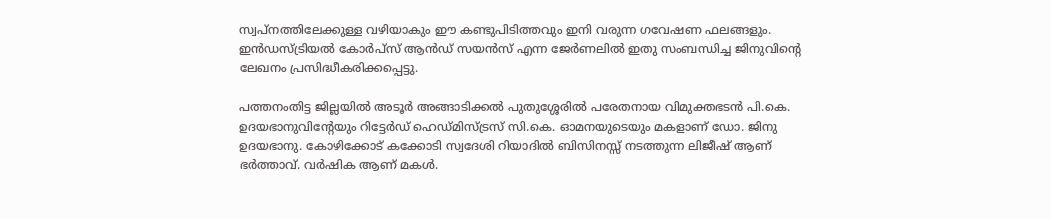സ്വപ്നത്തിലേക്കുള്ള വഴിയാകും ഈ കണ്ടുപിടിത്തവും ഇനി വരുന്ന ഗവേഷണ ഫലങ്ങളും. ഇൻഡസ്ട്രിയൽ കോർപ്‌സ് ആൻഡ് സയൻസ് എന്ന ജേർണലിൽ ഇതു സംബന്ധിച്ച ജിനുവിന്റെ ലേഖനം പ്രസിദ്ധീകരിക്കപ്പെട്ടു.

പത്തനംതിട്ട ജില്ലയിൽ അടൂർ അങ്ങാടിക്കൽ പുതുശ്ശേരിൽ പരേതനായ വിമുക്തഭടൻ പി.കെ. ഉദയഭാനുവിന്റേയും റിട്ടേർഡ് ഹെഡ്മിസ്ട്രസ് സി.കെ. ഓമനയുടെയും മകളാണ് ഡോ. ജിനു ഉദയഭാനു. കോഴിക്കോട് കക്കോടി സ്വദേശി റിയാദിൽ ബിസിനസ്സ് നടത്തുന്ന ലിജീഷ് ആണ് ഭർത്താവ്. വർഷിക ആണ് മകൾ.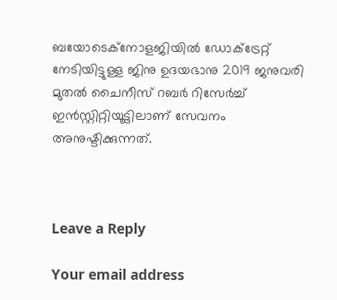ബയോടെക്‌നോളജിയിൽ ഡോക്‌ട്രേറ്റ് നേടിയിട്ടുള്ള ജിനു ഉദയഭാനു 2019 ജനുവരി മുതൽ ചൈനീസ് റബർ റിസേർച്ച് ഇൻസ്റ്റിറ്റിയൂട്ടിലാണ് സേവനം അനുഷ്ടിക്കുന്നത്.



Leave a Reply

Your email address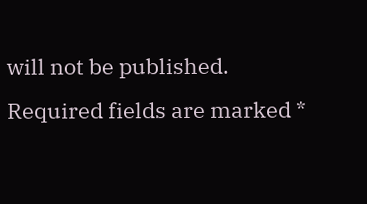will not be published. Required fields are marked *